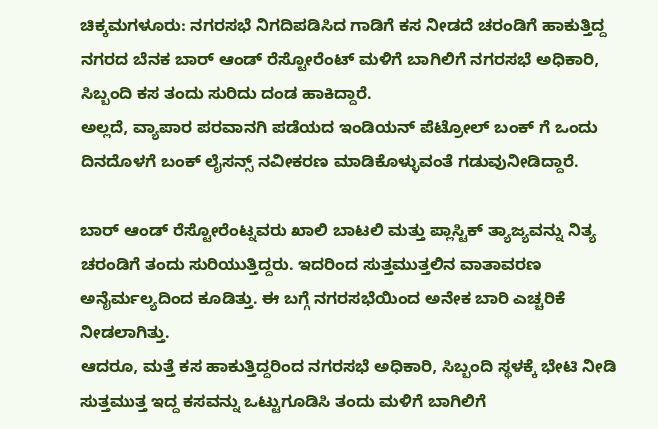ಚಿಕ್ಕಮಗಳೂರು: ನಗರಸಭೆ ನಿಗದಿಪಡಿಸಿದ ಗಾಡಿಗೆ ಕಸ ನೀಡದೆ ಚರಂಡಿಗೆ ಹಾಕುತ್ತಿದ್ದ ನಗರದ ಬೆನಕ ಬಾರ್ ಆಂಡ್ ರೆಸ್ಟೋರೆಂಟ್ ಮಳಿಗೆ ಬಾಗಿಲಿಗೆ ನಗರಸಭೆ ಅಧಿಕಾರಿ, ಸಿಬ್ಬಂದಿ ಕಸ ತಂದು ಸುರಿದು ದಂಡ ಹಾಕಿದ್ದಾರೆ.
ಅಲ್ಲದೆ, ವ್ಯಾಪಾರ ಪರವಾನಗಿ ಪಡೆಯದ ಇಂಡಿಯನ್ ಪೆಟ್ರೋಲ್ ಬಂಕ್ ಗೆ ಒಂದು ದಿನದೊಳಗೆ ಬಂಕ್ ಲೈಸನ್ಸ್ ನವೀಕರಣ ಮಾಡಿಕೊಳ್ಳುವಂತೆ ಗಡುವುನೀಡಿದ್ದಾರೆ.

ಬಾರ್ ಆಂಡ್ ರೆಸ್ಟೋರೆಂಟ್ನವರು ಖಾಲಿ ಬಾಟಲಿ ಮತ್ತು ಪ್ಲಾಸ್ಟಿಕ್ ತ್ಯಾಜ್ಯವನ್ನು ನಿತ್ಯ ಚರಂಡಿಗೆ ತಂದು ಸುರಿಯುತ್ತಿದ್ದರು. ಇದರಿಂದ ಸುತ್ತಮುತ್ತಲಿನ ವಾತಾವರಣ ಅನೈರ್ಮಲ್ಯದಿಂದ ಕೂಡಿತ್ತು. ಈ ಬಗ್ಗೆ ನಗರಸಭೆಯಿಂದ ಅನೇಕ ಬಾರಿ ಎಚ್ಚರಿಕೆ ನೀಡಲಾಗಿತ್ತು.
ಆದರೂ, ಮತ್ತೆ ಕಸ ಹಾಕುತ್ತಿದ್ದರಿಂದ ನಗರಸಭೆ ಅಧಿಕಾರಿ, ಸಿಬ್ಬಂದಿ ಸ್ಥಳಕ್ಕೆ ಭೇಟಿ ನೀಡಿ ಸುತ್ತಮುತ್ತ ಇದ್ದ ಕಸವನ್ನು ಒಟ್ಟುಗೂಡಿಸಿ ತಂದು ಮಳಿಗೆ ಬಾಗಿಲಿಗೆ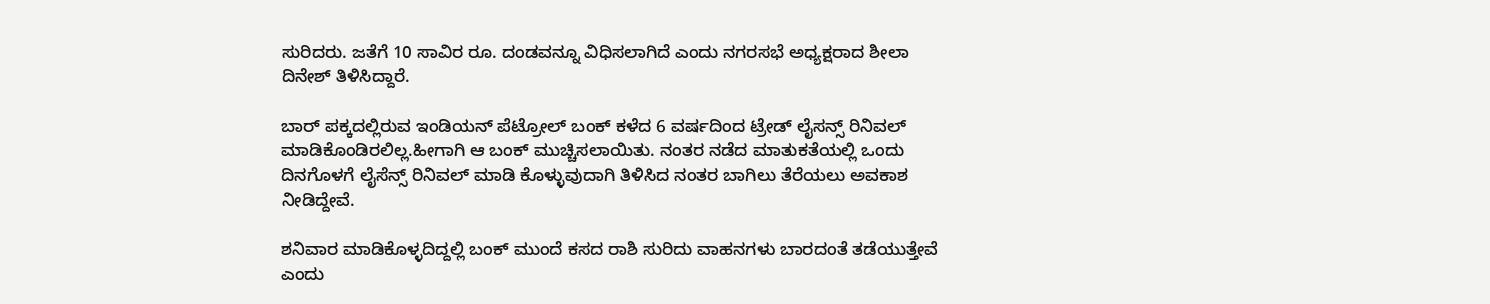ಸುರಿದರು. ಜತೆಗೆ 10 ಸಾವಿರ ರೂ. ದಂಡವನ್ನೂ ವಿಧಿಸಲಾಗಿದೆ ಎಂದು ನಗರಸಭೆ ಅಧ್ಯಕ್ಷರಾದ ಶೀಲಾ ದಿನೇಶ್ ತಿಳಿಸಿದ್ದಾರೆ.

ಬಾರ್ ಪಕ್ಕದಲ್ಲಿರುವ ಇಂಡಿಯನ್ ಪೆಟ್ರೋಲ್ ಬಂಕ್ ಕಳೆದ 6 ವರ್ಷದಿಂದ ಟ್ರೇಡ್ ಲೈಸನ್ಸ್ ರಿನಿವಲ್ ಮಾಡಿಕೊಂಡಿರಲಿಲ್ಲ.ಹೀಗಾಗಿ ಆ ಬಂಕ್ ಮುಚ್ಚಿಸಲಾಯಿತು. ನಂತರ ನಡೆದ ಮಾತುಕತೆಯಲ್ಲಿ ಒಂದು ದಿನಗೊಳಗೆ ಲೈಸೆನ್ಸ್ ರಿನಿವಲ್ ಮಾಡಿ ಕೊಳ್ಳುವುದಾಗಿ ತಿಳಿಸಿದ ನಂತರ ಬಾಗಿಲು ತೆರೆಯಲು ಅವಕಾಶ ನೀಡಿದ್ದೇವೆ.

ಶನಿವಾರ ಮಾಡಿಕೊಳ್ಳದಿದ್ದಲ್ಲಿ ಬಂಕ್ ಮುಂದೆ ಕಸದ ರಾಶಿ ಸುರಿದು ವಾಹನಗಳು ಬಾರದಂತೆ ತಡೆಯುತ್ತೇವೆ ಎಂದು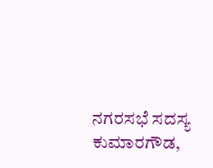ನಗರಸಭೆ ಸದಸ್ಯ ಕುಮಾರಗೌಡ,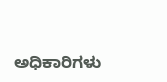ಅಧಿಕಾರಿಗಳು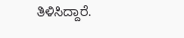ತಿಳಿಸಿದ್ದಾರೆ.